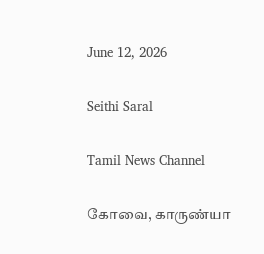June 12, 2026

Seithi Saral

Tamil News Channel

கோவை, காருண்யா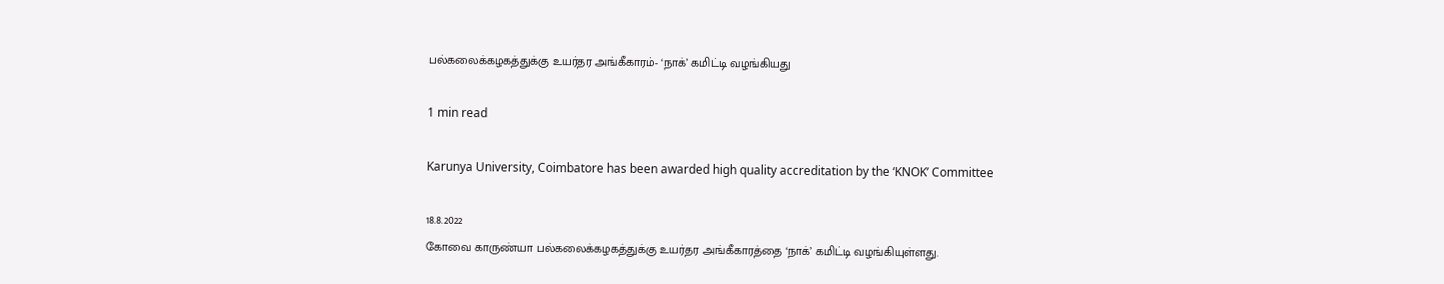பல்கலைக்கழகத்துக்கு உயர்தர அங்கீகாரம்- ‘நாக்’ கமிட்டி வழங்கியது

1 min read

Karunya University, Coimbatore has been awarded high quality accreditation by the ‘KNOK’ Committee

18.8.2022
கோவை காருண்யா பல்கலைக்கழகத்துக்கு உயர்தர அங்கீகாரத்தை ‘நாக்’ கமிட்டி வழங்கியுள்ளது.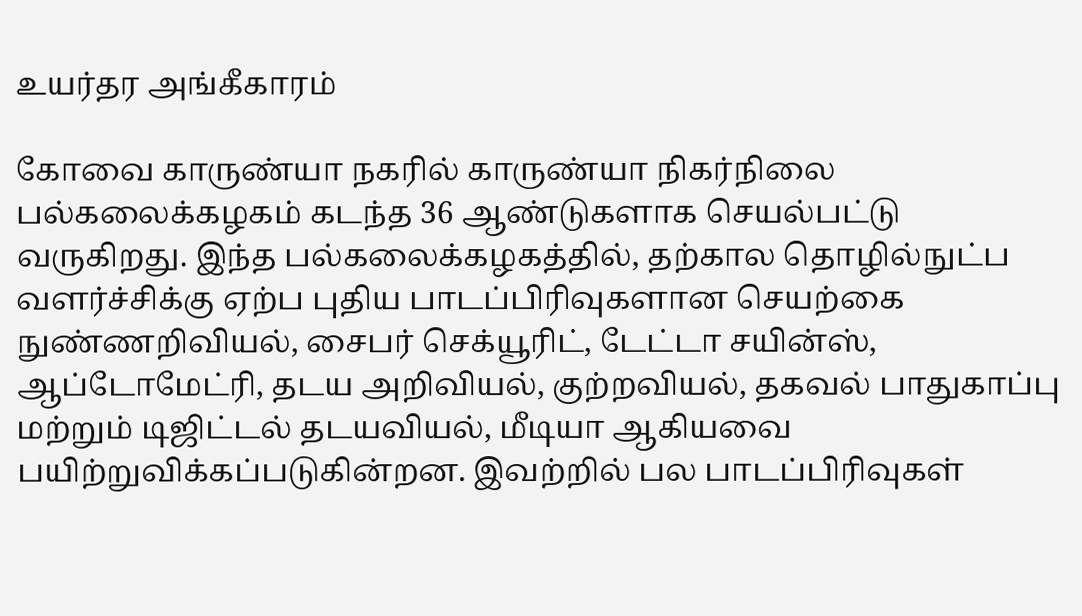உயர்தர அங்கீகாரம்

கோவை காருண்யா நகரில் காருண்யா நிகர்நிலை பல்கலைக்கழகம் கடந்த 36 ஆண்டுகளாக செயல்பட்டு வருகிறது. இந்த பல்கலைக்கழகத்தில், தற்கால தொழில்நுட்ப வளர்ச்சிக்கு ஏற்ப புதிய பாடப்பிரிவுகளான செயற்கை நுண்ணறிவியல், சைபர் செக்யூரிட், டேட்டா சயின்ஸ், ஆப்டோமேட்ரி, தடய அறிவியல், குற்றவியல், தகவல் பாதுகாப்பு மற்றும் டிஜிட்டல் தடயவியல், மீடியா ஆகியவை பயிற்றுவிக்கப்படுகின்றன. இவற்றில் பல பாடப்பிரிவுகள்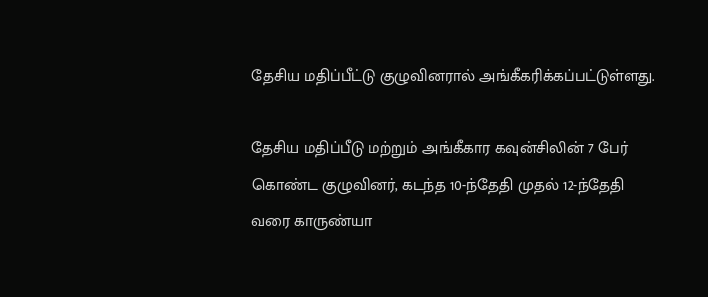தேசிய மதிப்பீட்டு குழுவினரால் அங்கீகரிக்கப்பட்டுள்ளது.

தேசிய மதிப்பீடு மற்றும் அங்கீகார கவுன்சிலின் 7 பேர் கொண்ட குழுவினர், கடந்த 10-ந்தேதி முதல் 12-ந்தேதி வரை காருண்யா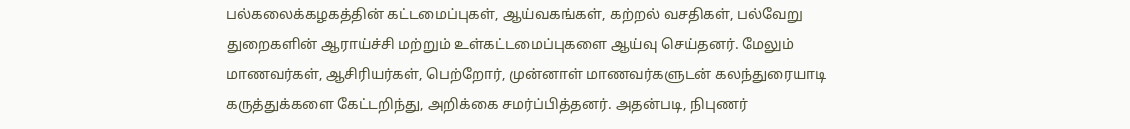பல்கலைக்கழகத்தின் கட்டமைப்புகள், ஆய்வகங்கள், கற்றல் வசதிகள், பல்வேறு துறைகளின் ஆராய்ச்சி மற்றும் உள்கட்டமைப்புகளை ஆய்வு செய்தனர். மேலும் மாணவர்கள், ஆசிரியர்கள், பெற்றோர், முன்னாள் மாணவர்களுடன் கலந்துரையாடி கருத்துக்களை கேட்டறிந்து, அறிக்கை சமர்ப்பித்தனர். அதன்படி, நிபுணர்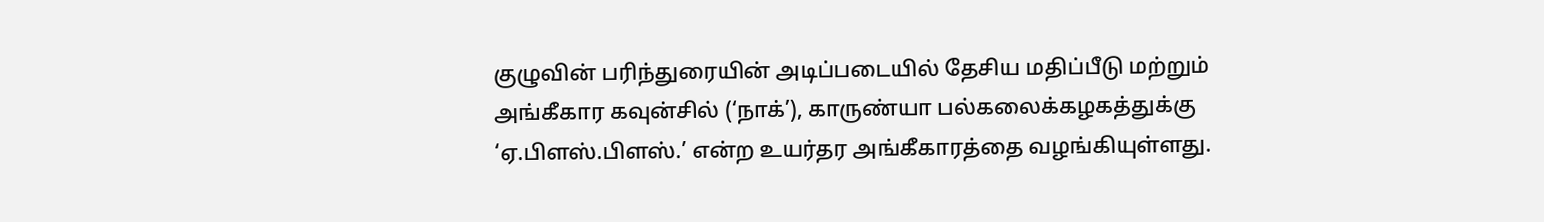குழுவின் பரிந்துரையின் அடிப்படையில் தேசிய மதிப்பீடு மற்றும் அங்கீகார கவுன்சில் (‘நாக்’), காருண்யா பல்கலைக்கழகத்துக்கு ‘ஏ.பிளஸ்.பிளஸ்.’ என்ற உயர்தர அங்கீகாரத்தை வழங்கியுள்ளது.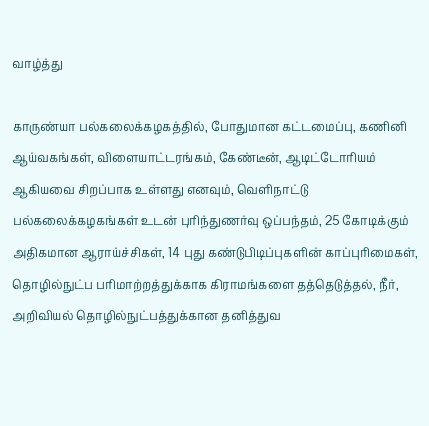வாழ்த்து

காருண்யா பல்கலைக்கழகத்தில், போதுமான கட்டமைப்பு, கணினி ஆய்வகங்கள், விளையாட்டரங்கம், கேண்டீன், ஆடிட்டோரியம் ஆகியவை சிறப்பாக உள்ளது எனவும், வெளிநாட்டு பல்கலைக்கழகங்கள் உடன் புரிந்துணர்வு ஒப்பந்தம், 25 கோடிக்கும் அதிகமான ஆராய்ச்சிகள், 14 புது கண்டுபிடிப்புகளின் காப்புரிமைகள், தொழில்நுட்ப பரிமாற்றத்துக்காக கிராமங்களை தத்தெடுத்தல், நீர், அறிவியல் தொழில்நுட்பத்துக்கான தனித்துவ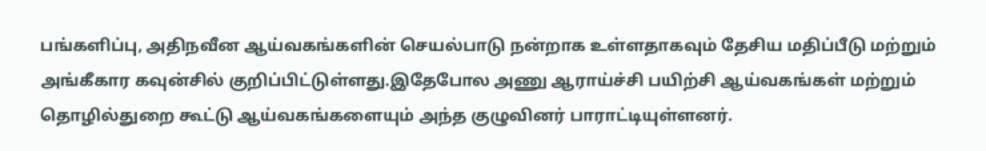பங்களிப்பு, அதிநவீன ஆய்வகங்களின் செயல்பாடு நன்றாக உள்ளதாகவும் தேசிய மதிப்பீடு மற்றும் அங்கீகார கவுன்சில் குறிப்பிட்டுள்ளது.இதேபோல அணு ஆராய்ச்சி பயிற்சி ஆய்வகங்கள் மற்றும் தொழில்துறை கூட்டு ஆய்வகங்களையும் அந்த குழுவினர் பாராட்டியுள்ளனர்.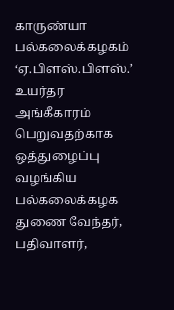காருண்யா பல்கலைக்கழகம் ‘ஏ.பிளஸ்.பிளஸ்.’ உயர்தர அங்கீகாரம் பெறுவதற்காக ஒத்துழைப்பு வழங்கிய பல்கலைக்கழக துணை வேந்தர், பதிவாளர்,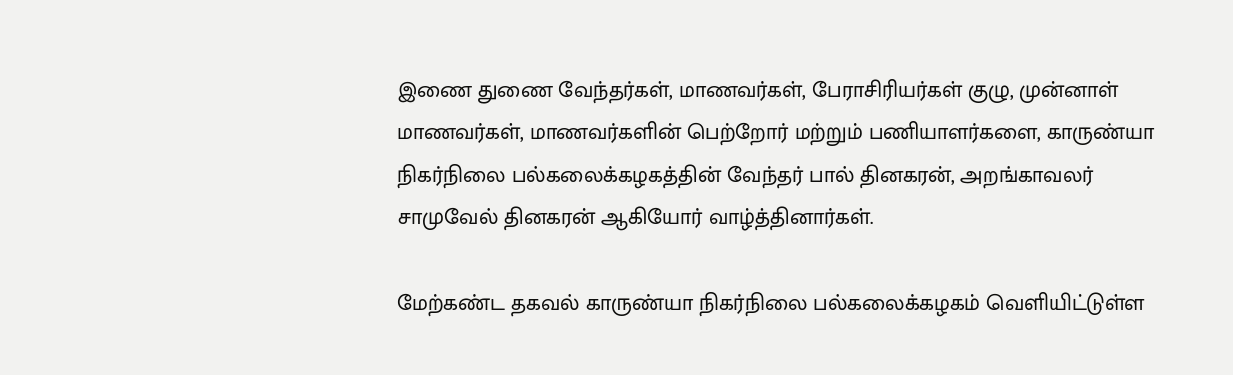இணை துணை வேந்தர்கள், மாணவர்கள், பேராசிரியர்கள் குழு, முன்னாள் மாணவர்கள், மாணவர்களின் பெற்றோர் மற்றும் பணியாளர்களை, காருண்யா நிகர்நிலை பல்கலைக்கழகத்தின் வேந்தர் பால் தினகரன், அறங்காவலர் சாமுவேல் தினகரன் ஆகியோர் வாழ்த்தினார்கள்.

மேற்கண்ட தகவல் காருண்யா நிகர்நிலை பல்கலைக்கழகம் வெளியிட்டுள்ள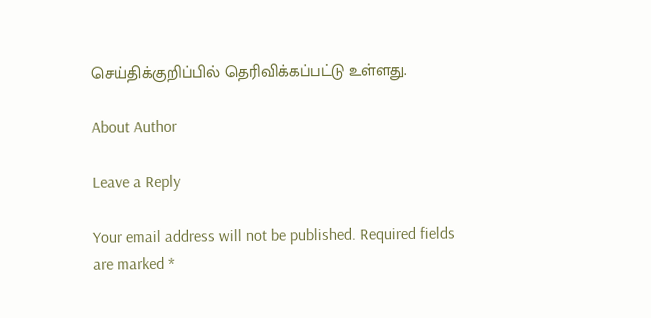செய்திக்குறிப்பில் தெரிவிக்கப்பட்டு உள்ளது.

About Author

Leave a Reply

Your email address will not be published. Required fields are marked *